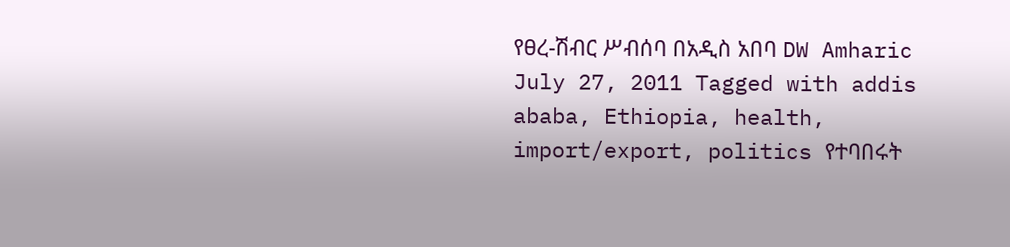የፀረ-ሽብር ሥብሰባ በአዲስ አበባ DW Amharic July 27, 2011 Tagged with addis ababa, Ethiopia, health, import/export, politics የተባበሩት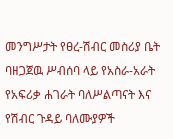መንግሥታት የፀረ-ሽብር መስሪያ ቤት ባዘጋጀዉ ሥብሰባ ላይ የአስራ-አራት የአፍሪቃ ሐገራት ባለሥልጣናት እና የሽብር ጉዳይ ባለሙያዎች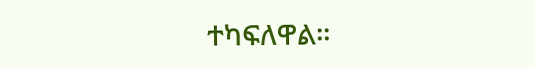ተካፍለዋል።